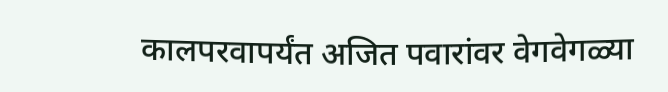कालपरवापर्यंत अजित पवारांवर वेगवेगळ्या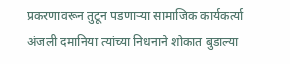प्रकरणावरून तुटून पडणाऱ्या सामाजिक कार्यकर्त्या अंजली दमानिया त्यांच्या निधनाने शोकात बुडाल्या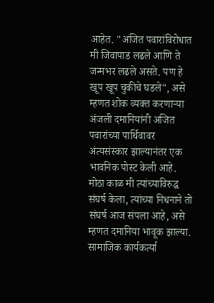आहेत. "अजित पवारांविरोधात मी जिवापाड लढले आणि ते जन्मभर लढले असते. पण हे खूप खूप चुकीचे घडले", असे म्हणत शोक व्यक्त करणाऱ्या अंजली दमानियांनी अजित पवारांच्या पार्थिवावर अंत्यसंस्कार झाल्यानंतर एक भावनिक पोस्ट केली आहे. मोठा काळ मी त्यांच्याविरुद्ध संघर्ष केला, त्यांच्या निधनाने तो संघर्ष आज संपला आहे, असे म्हणत दमानिया भावूक झाल्या.
सामाजिक कार्यकर्त्या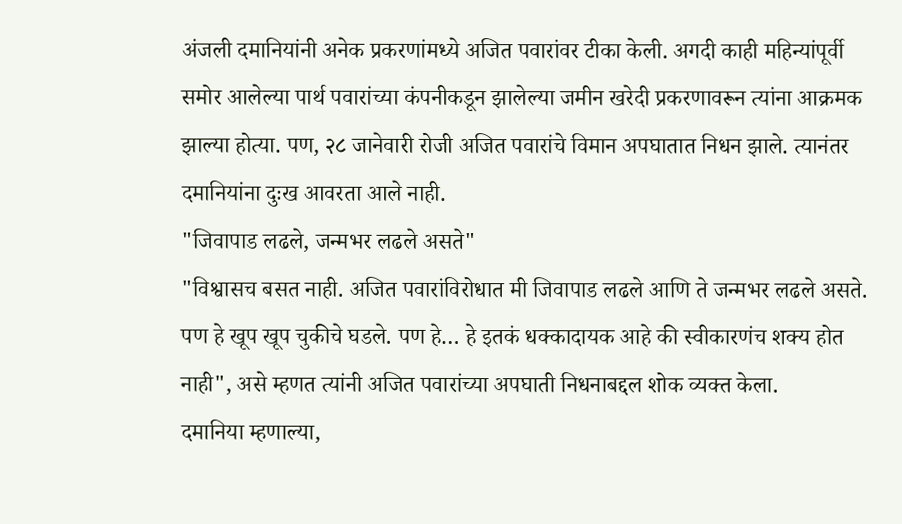अंजली दमानियांनी अनेक प्रकरणांमध्ये अजित पवारांवर टीका केली. अगदी काही महिन्यांपूर्वी समोर आलेल्या पार्थ पवारांच्या कंपनीकडून झालेल्या जमीन खरेदी प्रकरणावरून त्यांना आक्रमक झाल्या होत्या. पण, २८ जानेवारी रोजी अजित पवारांचे विमान अपघातात निधन झाले. त्यानंतर दमानियांना दुःख आवरता आले नाही.
"जिवापाड लढले, जन्मभर लढले असते"
"विश्वासच बसत नाही. अजित पवारांविरोधात मी जिवापाड लढले आणि ते जन्मभर लढले असते. पण हे खूप खूप चुकीचे घडले. पण हे… हे इतकं धक्कादायक आहे की स्वीकारणंच शक्य होत नाही", असे म्हणत त्यांनी अजित पवारांच्या अपघाती निधनाबद्दल शोक व्यक्त केला.
दमानिया म्हणाल्या,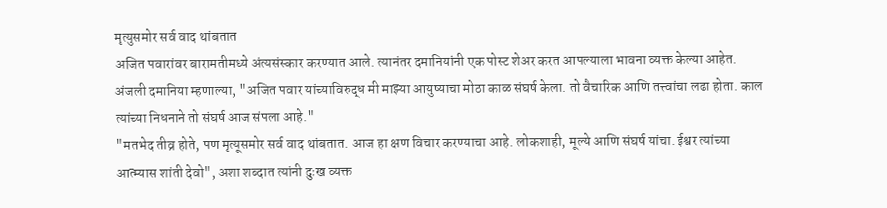मृत्युसमोर सर्व वाद थांबतात
अजित पवारांवर बारामतीमध्ये अंत्यसंस्कार करण्यात आले. त्यानंतर दमानियांनी एक पोस्ट शेअर करत आपल्याला भावना व्यक्त केल्या आहेत.
अंजली दमानिया म्हणाल्या, "अजित पवार यांच्याविरुद्ध मी माझ्या आयुष्याचा मोठा काळ संघर्ष केला. तो वैचारिक आणि तत्त्वांचा लढा होता. काल त्यांच्या निधनाने तो संघर्ष आज संपला आहे."
"मतभेद तीव्र होते, पण मृत्यूसमोर सर्व वाद थांबतात. आज हा क्षण विचार करण्याचा आहे. लोकशाही, मूल्ये आणि संघर्ष यांचा. ईश्वर त्यांच्या आत्म्यास शांती देवो", अशा शब्दात त्यांनी दुःख व्यक्त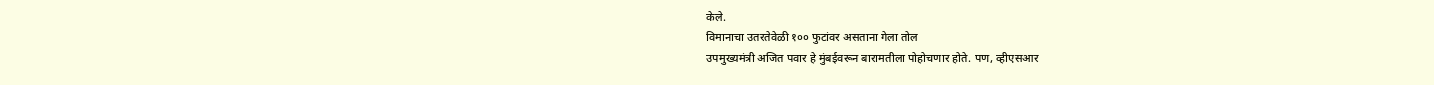केले.
विमानाचा उतरतेवेळी १०० फुटांवर असताना गेला तोल
उपमुख्यमंत्री अजित पवार हे मुंबईवरून बारामतीला पोहोचणार होते. पण, व्हीएसआर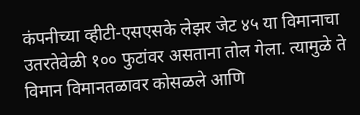कंपनीच्या व्हीटी-एसएसके लेझर जेट ४५ या विमानाचा उतरतेवेळी १०० फुटांवर असताना तोल गेला. त्यामुळे ते विमान विमानतळावर कोसळले आणि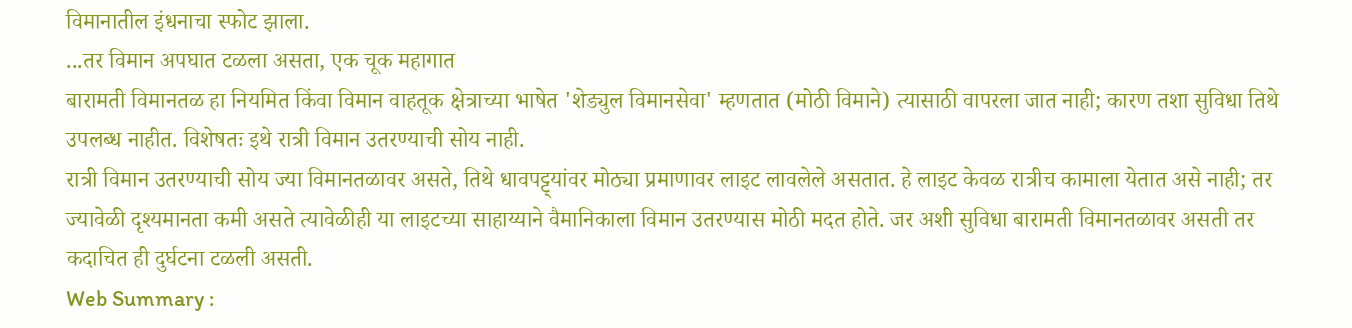विमानातील इंधनाचा स्फोट झाला.
...तर विमान अपघात टळला असता, एक चूक महागात
बारामती विमानतळ हा नियमित किंवा विमान वाहतूक क्षेत्राच्या भाषेत 'शेड्युल विमानसेवा' म्हणतात (मोठी विमाने) त्यासाठी वापरला जात नाही; कारण तशा सुविधा तिथे उपलब्ध नाहीत. विशेषतः इथे रात्री विमान उतरण्याची सोय नाही.
रात्री विमान उतरण्याची सोय ज्या विमानतळावर असते, तिथे धावपट्ट्यांवर मोठ्या प्रमाणावर लाइट लावलेले असतात. हे लाइट केवळ रात्रीच कामाला येतात असे नाही; तर ज्यावेळी दृश्यमानता कमी असते त्यावेळीही या लाइटच्या साहाय्याने वैमानिकाला विमान उतरण्यास मोठी मदत होते. जर अशी सुविधा बारामती विमानतळावर असती तर कदाचित ही दुर्घटना टळली असती.
Web Summary :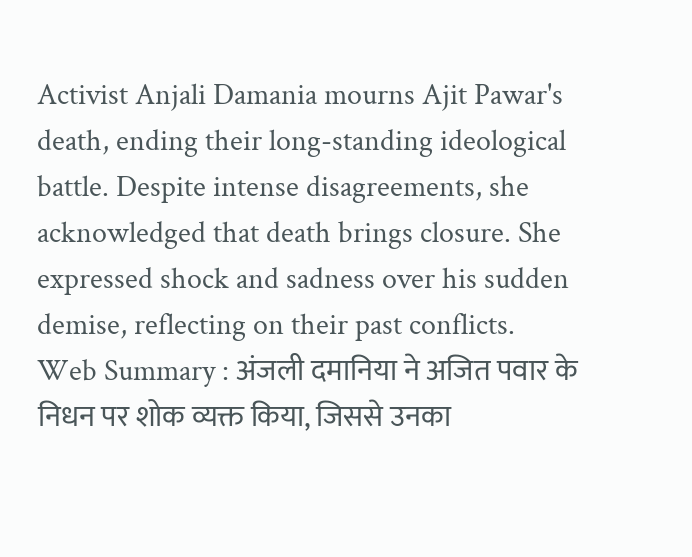Activist Anjali Damania mourns Ajit Pawar's death, ending their long-standing ideological battle. Despite intense disagreements, she acknowledged that death brings closure. She expressed shock and sadness over his sudden demise, reflecting on their past conflicts.
Web Summary : अंजली दमानिया ने अजित पवार के निधन पर शोक व्यक्त किया, जिससे उनका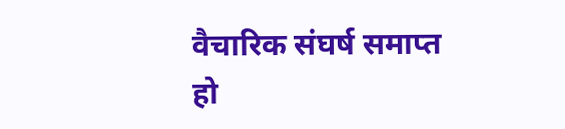वैचारिक संघर्ष समाप्त हो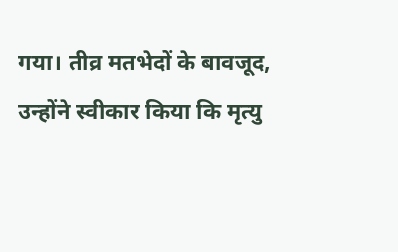गया। तीव्र मतभेदों के बावजूद, उन्होंने स्वीकार किया कि मृत्यु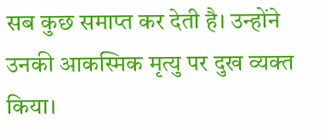सब कुछ समाप्त कर देती है। उन्होंने उनकी आकस्मिक मृत्यु पर दुख व्यक्त किया।